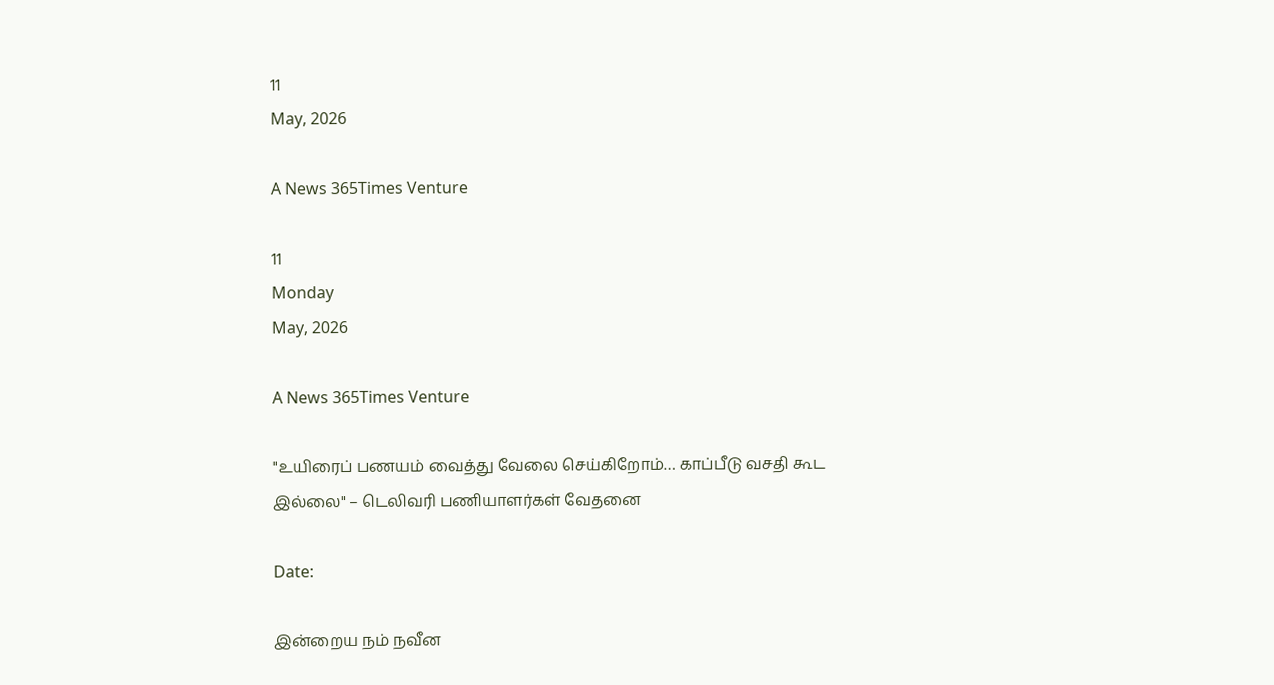11
May, 2026

A News 365Times Venture

11
Monday
May, 2026

A News 365Times Venture

"உயிரைப் பணயம் வைத்து வேலை செய்கிறோம்… காப்பீடு வசதி கூட இல்லை" – டெலிவரி பணியாளர்கள் வேதனை

Date:

இன்றைய நம் நவீன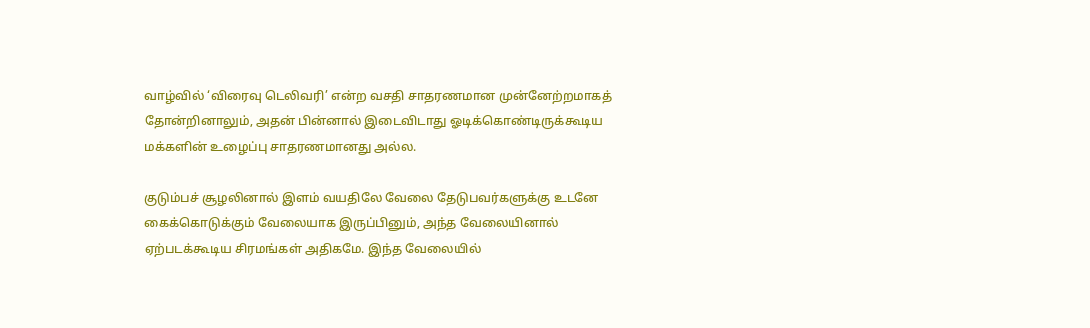வாழ்வில் ‘விரைவு டெலிவரி’ என்ற வசதி சாதரணமான முன்னேற்றமாகத் தோன்றினாலும், அதன் பின்னால் இடைவிடாது ஓடிக்கொண்டிருக்கூடிய மக்களின் உழைப்பு சாதரணமானது அல்ல.

குடும்பச் சூழலினால் இளம் வயதிலே வேலை தேடுபவர்களுக்கு உடனே கைக்கொடுக்கும் வேலையாக இருப்பினும், அந்த வேலையினால் ஏற்படக்கூடிய சிரமங்கள் அதிகமே. இந்த வேலையில்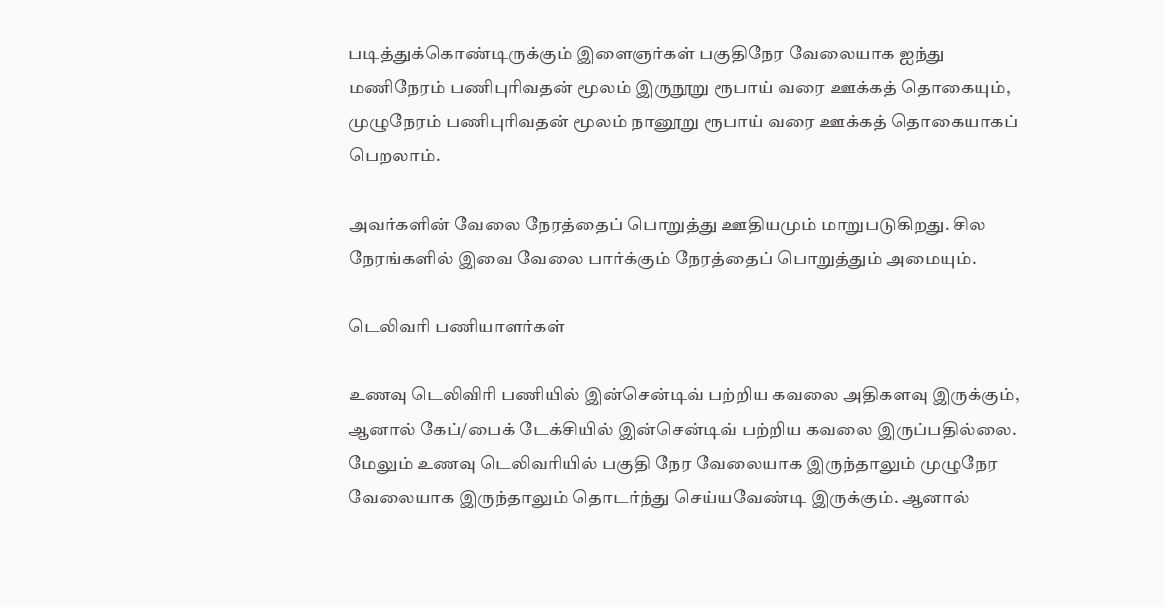படித்துக்கொண்டிருக்கும் இளைஞர்கள் பகுதிநேர வேலையாக ஐந்து மணிநேரம் பணிபுரிவதன் மூலம் இருநூறு ரூபாய் வரை ஊக்கத் தொகையும், முழுநேரம் பணிபுரிவதன் மூலம் நானூறு ரூபாய் வரை ஊக்கத் தொகையாகப் பெறலாம்.

அவர்களின் வேலை நேரத்தைப் பொறுத்து ஊதியமும் மாறுபடுகிறது. சில நேரங்களில் இவை வேலை பார்க்கும் நேரத்தைப் பொறுத்தும் அமையும்.

டெலிவரி பணியாளர்கள்

உணவு டெலிவிரி பணியில் இன்சென்டிவ் பற்றிய கவலை அதிகளவு இருக்கும், ஆனால் கேப்/பைக் டேக்சியில் இன்சென்டிவ் பற்றிய கவலை இருப்பதில்லை. மேலும் உணவு டெலிவரியில் பகுதி நேர வேலையாக இருந்தாலும் முழுநேர வேலையாக இருந்தாலும் தொடர்ந்து செய்யவேண்டி இருக்கும். ஆனால்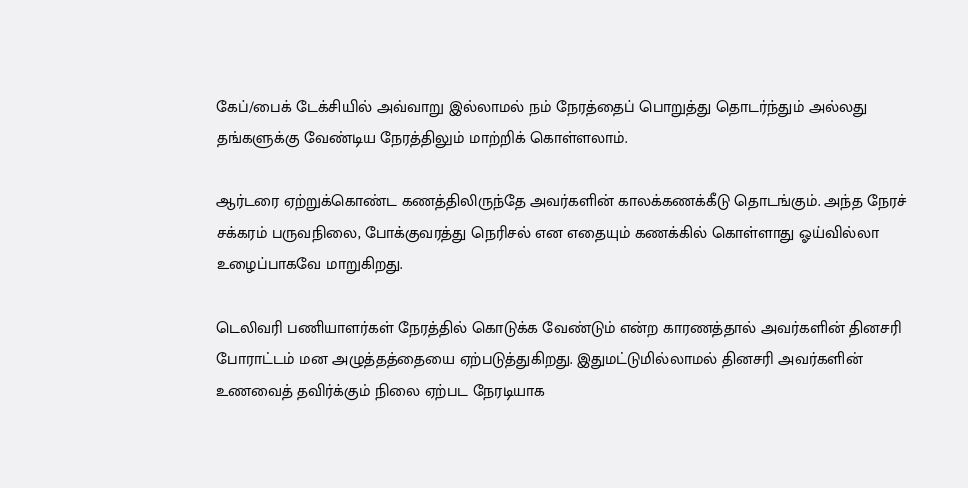கேப்/பைக் டேக்சியில் அவ்வாறு இல்லாமல் நம் நேரத்தைப் பொறுத்து தொடர்ந்தும் அல்லது தங்களுக்கு வேண்டிய நேரத்திலும் மாற்றிக் கொள்ளலாம்.

ஆர்டரை ஏற்றுக்கொண்ட கணத்திலிருந்தே அவர்களின் காலக்கணக்கீடு தொடங்கும். அந்த நேரச் சக்கரம் பருவநிலை, போக்குவரத்து நெரிசல் என எதையும் கணக்கில் கொள்ளாது ஓய்வில்லா உழைப்பாகவே மாறுகிறது.

டெலிவரி பணியாளர்கள் நேரத்தில் கொடுக்க வேண்டும் என்ற காரணத்தால் அவர்களின் தினசரி போராட்டம் மன அழுத்தத்தையை ஏற்படுத்துகிறது. இதுமட்டுமில்லாமல் தினசரி அவர்களின் உணவைத் தவிர்க்கும் நிலை ஏற்பட நேரடியாக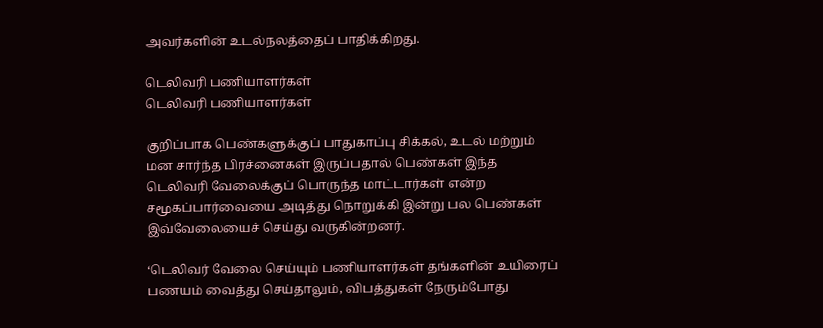அவர்களின் உடல்நலத்தைப் பாதிக்கிறது.

டெலிவரி பணியாளர்கள்
டெலிவரி பணியாளர்கள்

குறிப்பாக பெண்களுக்குப் பாதுகாப்பு சிக்கல், உடல் மற்றும் மன சார்ந்த பிரச்னைகள் இருப்பதால் பெண்கள் இந்த டெலிவரி வேலைக்குப் பொருந்த மாட்டார்கள் என்ற சமூகப்பார்வையை அடித்து நொறுக்கி இன்று பல பெண்கள் இவ்வேலையைச் செய்து வருகின்றனர்.

‘டெலிவர் வேலை செய்யும் பணியாளர்கள் தங்களின் உயிரைப் பணயம் வைத்து செய்தாலும், விபத்துகள் நேரும்போது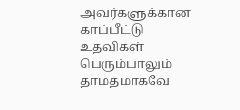அவர்களுக்கான காப்பீட்டு உதவிகள் பெரும்பாலும் தாமதமாகவே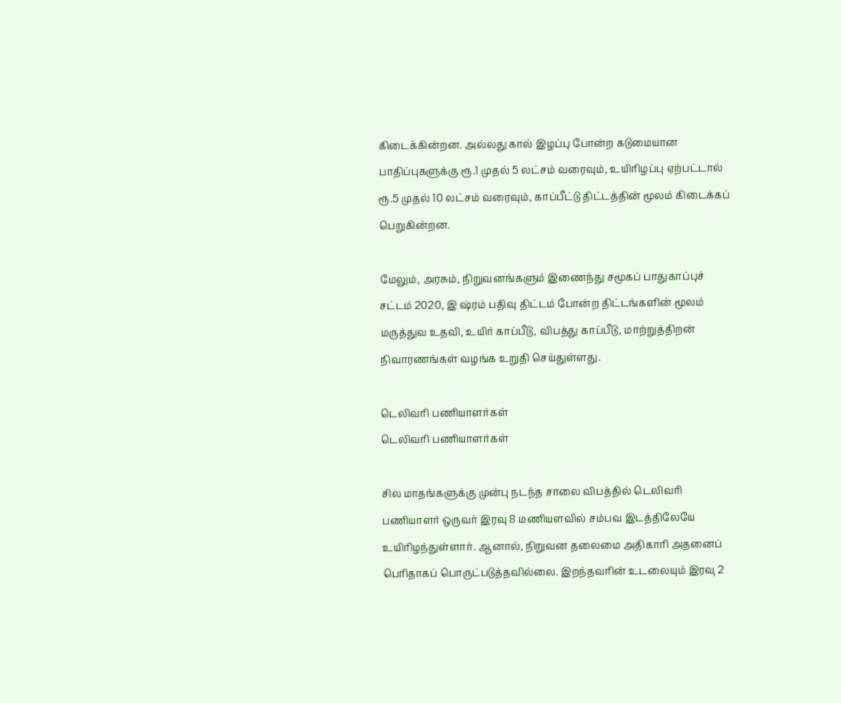கிடைக்கின்றன. அல்லது கால் இழப்பு போன்ற கடுமையான பாதிப்புகளுக்கு ரூ.1 முதல் 5 லட்சம் வரைவும், உயிரிழப்பு ஏற்பட்டால் ரூ.5 முதல் 10 லட்சம் வரைவும், காப்பீட்டு திட்டத்தின் மூலம் கிடைக்கப் பெறுகின்றன.

மேலும், அரசும், நிறுவனங்களும் இணைந்து சமூகப் பாதுகாப்புச் சட்டம் 2020, இ ஷ்ரம் பதிவு திட்டம் போன்ற திட்டங்களின் மூலம் மருத்துவ உதவி, உயிர் காப்பீடு, விபத்து காப்பீடு, மாற்றுத்திறன் நிவாரணங்கள் வழங்க உறுதி செய்துள்ளது.

டெலிவரி பணியாளர்கள்
டெலிவரி பணியாளர்கள்

சில மாதங்களுக்கு முன்பு நடந்த சாலை விபத்தில் டெலிவரி பணியாளர் ஒருவர் இரவு 8 மணியளவில் சம்பவ இடத்திலேயே உயிரிழந்துள்ளார். ஆனால், நிறுவன தலைமை அதிகாரி அதனைப் பெரிதாகப் பொருட்படுத்தவில்லை. இறந்தவரின் உடலையும் இரவு 2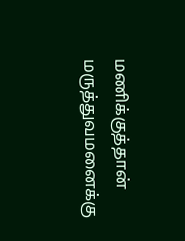மணிக்குத்தான் மருத்துவமனைக்கு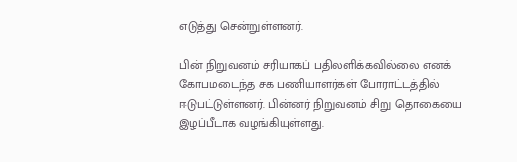எடுத்து சென்றுள்ளனர்.

பின் நிறுவனம் சரியாகப் பதிலளிக்கவில்லை எனக் கோபமடைந்த சக பணியாளர்கள் போராட்டத்தில் ஈடுபட்டுள்ளனர். பின்னர் நிறுவனம் சிறு தொகையை இழப்பீடாக வழங்கியுள்ளது.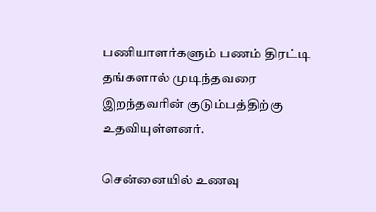பணியாளர்களும் பணம் திரட்டி தங்களால் முடிந்தவரை இறந்தவரின் குடும்பத்திற்கு உதவியுள்ளனர்.

சென்னையில் உணவு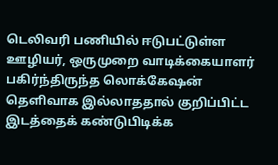டெலிவரி பணியில் ஈடுபட்டுள்ள ஊழியர், ஒருமுறை வாடிக்கையாளர் பகிர்ந்திருந்த லொக்கேஷன் தெளிவாக இல்லாததால் குறிப்பிட்ட இடத்தைக் கண்டுபிடிக்க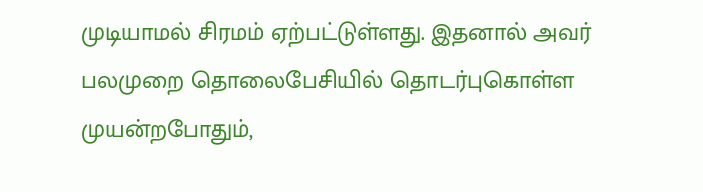முடியாமல் சிரமம் ஏற்பட்டுள்ளது. இதனால் அவர் பலமுறை தொலைபேசியில் தொடர்புகொள்ள முயன்றபோதும்,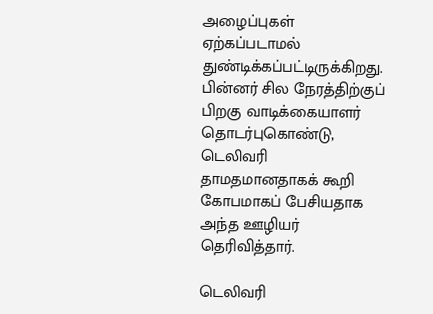அழைப்புகள் ஏற்கப்படாமல் துண்டிக்கப்பட்டிருக்கிறது. பின்னர் சில நேரத்திற்குப் பிறகு வாடிக்கையாளர் தொடர்புகொண்டு, டெலிவரி தாமதமானதாகக் கூறி கோபமாகப் பேசியதாக அந்த ஊழியர் தெரிவித்தார்.

டெலிவரி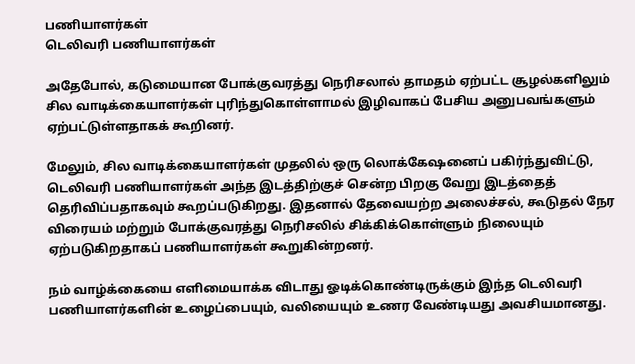பணியாளர்கள்
டெலிவரி பணியாளர்கள்

அதேபோல், கடுமையான போக்குவரத்து நெரிசலால் தாமதம் ஏற்பட்ட சூழல்களிலும் சில வாடிக்கையாளர்கள் புரிந்துகொள்ளாமல் இழிவாகப் பேசிய அனுபவங்களும் ஏற்பட்டுள்ளதாகக் கூறினர்.

மேலும், சில வாடிக்கையாளர்கள் முதலில் ஒரு லொக்கேஷனைப் பகிர்ந்துவிட்டு, டெலிவரி பணியாளர்கள் அந்த இடத்திற்குச் சென்ற பிறகு வேறு இடத்தைத் தெரிவிப்பதாகவும் கூறப்படுகிறது. இதனால் தேவையற்ற அலைச்சல், கூடுதல் நேர விரையம் மற்றும் போக்குவரத்து நெரிசலில் சிக்கிக்கொள்ளும் நிலையும் ஏற்படுகிறதாகப் பணியாளர்கள் கூறுகின்றனர்.

நம் வாழ்க்கையை எளிமையாக்க விடாது ஓடிக்கொண்டிருக்கும் இந்த டெலிவரி பணியாளர்களின் உழைப்பையும், வலியையும் உணர வேண்டியது அவசியமானது.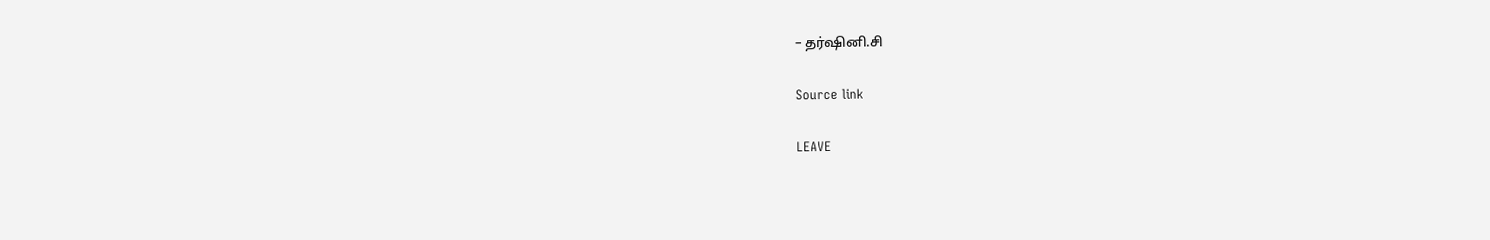– தர்ஷினி.சி

Source link

LEAVE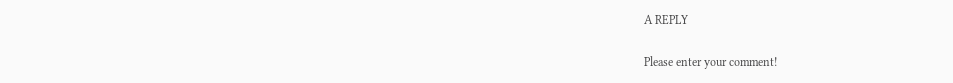A REPLY

Please enter your comment!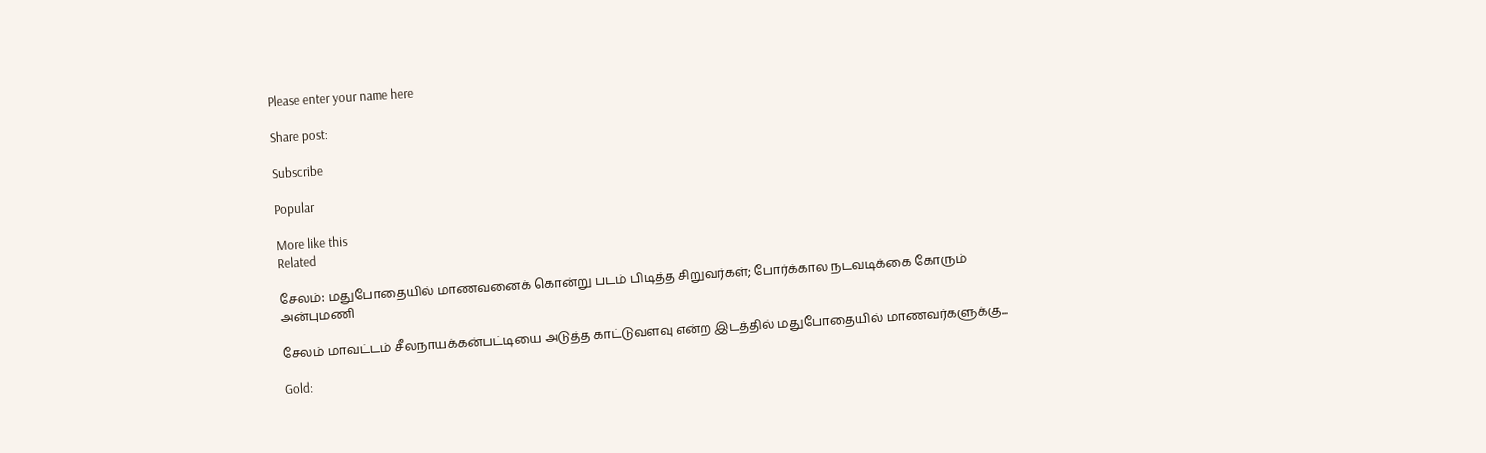Please enter your name here

Share post:

Subscribe

Popular

More like this
Related

சேலம்: மதுபோதையில் மாணவனைக் கொன்று படம் பிடித்த சிறுவர்கள்; போர்க்கால நடவடிக்கை கோரும் அன்புமணி

சேலம் மாவட்டம் சீலநாயக்கன்பட்டியை அடுத்த காட்டுவளவு என்ற இடத்தில் மதுபோதையில் மாணவர்களுக்கு...

Gold: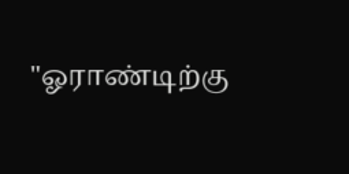"ஓராண்டிற்கு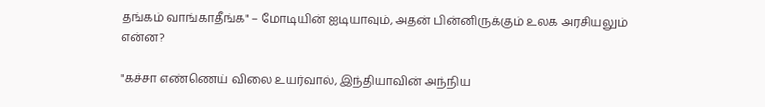தங்கம் வாங்காதீங்க" – மோடியின் ஐடியாவும், அதன் பின்னிருக்கும் உலக அரசியலும் என்ன?

"கச்சா எண்ணெய் விலை உயர்வால், இந்தியாவின் அந்நிய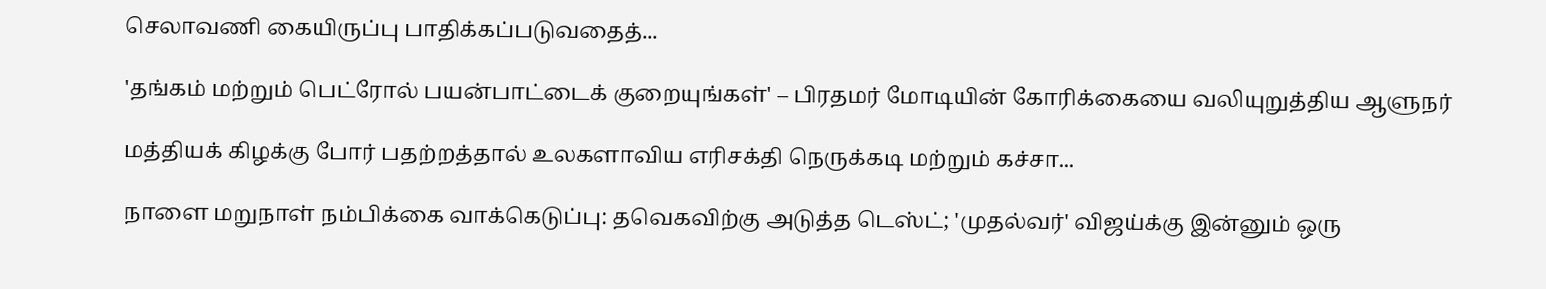செலாவணி கையிருப்பு பாதிக்கப்படுவதைத்...

'தங்கம் மற்றும் பெட்ரோல் பயன்பாட்டைக் குறையுங்கள்' – பிரதமர் மோடியின் கோரிக்கையை வலியுறுத்திய ஆளுநர்

மத்தியக் கிழக்கு போர் பதற்றத்தால் உலகளாவிய எரிசக்தி நெருக்கடி மற்றும் கச்சா...

நாளை மறுநாள் நம்பிக்கை வாக்கெடுப்பு: தவெகவிற்கு அடுத்த டெஸ்ட்; 'முதல்வர்' விஜய்க்கு இன்னும் ஒரு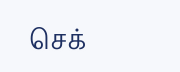செக்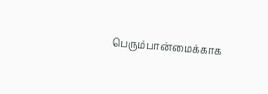பெரும்பான்மைக்காக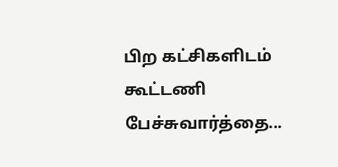பிற கட்சிகளிடம் கூட்டணி பேச்சுவார்த்தை...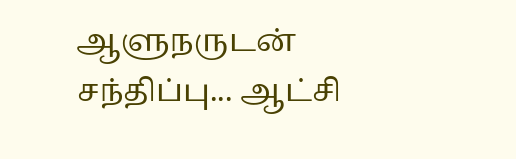ஆளுநருடன் சந்திப்பு... ஆட்சி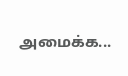அமைக்க...